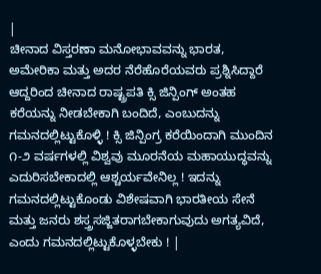|
ಚೀನಾದ ವಿಸ್ತರಣಾ ಮನೋಭಾವವನ್ನು ಭಾರತ, ಅಮೇರಿಕಾ ಮತ್ತು ಅದರ ನೆರೆಹೊರೆಯವರು ಪ್ರಶ್ನಿಸಿದ್ದಾರೆ ಆದ್ದರಿಂದ ಚೀನಾದ ರಾಷ್ಟ್ರಪತಿ ಕ್ಸಿ ಜಿನ್ಪಿಂಗ್ ಅಂತಹ ಕರೆಯನ್ನು ನೀಡಬೇಕಾಗಿ ಬಂದಿದೆ, ಎಂಬುದನ್ನು ಗಮನದಲ್ಲಿಟ್ಟುಕೊಳ್ಳಿ ! ಕ್ಸಿ ಜಿನ್ಪಿಂಗ್ರ ಕರೆಯಿಂದಾಗಿ ಮುಂದಿನ ೧-೨ ವರ್ಷಗಳಲ್ಲಿ ವಿಶ್ವವು ಮೂರನೆಯ ಮಹಾಯುದ್ಧವನ್ನು ಎದುರಿಸಬೇಕಾದಲ್ಲಿ ಆಶ್ಚರ್ಯವೇನಿಲ್ಲ ! ಇದನ್ನು ಗಮನದಲ್ಲಿಟ್ಟುಕೊಂಡು ವಿಶೇಷವಾಗಿ ಭಾರತೀಯ ಸೇನೆ ಮತ್ತು ಜನರು ಶಸ್ತ್ರಸಜ್ಜಿತರಾಗಬೇಕಾಗುವುದು ಅಗತ್ಯವಿದೆ, ಎಂದು ಗಮನದಲ್ಲಿಟ್ಟುಕೊಳ್ಳಬೇಕು ! |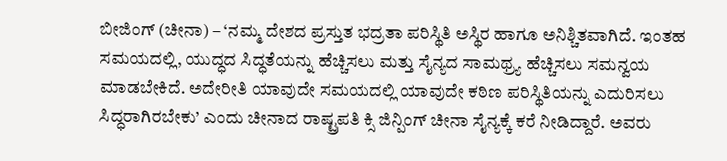ಬೀಜಿಂಗ್ (ಚೀನಾ) – ‘ನಮ್ಮ ದೇಶದ ಪ್ರಸ್ತುತ ಭದ್ರತಾ ಪರಿಸ್ಥಿತಿ ಅಸ್ಥಿರ ಹಾಗೂ ಅನಿಶ್ಚಿತವಾಗಿದೆ. ಇಂತಹ ಸಮಯದಲ್ಲಿ, ಯುದ್ಧದ ಸಿದ್ಧತೆಯನ್ನು ಹೆಚ್ಚಿಸಲು ಮತ್ತು ಸೈನ್ಯದ ಸಾಮಥ್ರ್ಯ ಹೆಚ್ಚಿಸಲು ಸಮನ್ವಯ ಮಾಡಬೇಕಿದೆ. ಅದೇರೀತಿ ಯಾವುದೇ ಸಮಯದಲ್ಲಿ ಯಾವುದೇ ಕಠಿಣ ಪರಿಸ್ಥಿತಿಯನ್ನು ಎದುರಿಸಲು ಸಿದ್ಧರಾಗಿರಬೇಕು’ ಎಂದು ಚೀನಾದ ರಾಷ್ಟ್ರಪತಿ ಕ್ಸಿ ಜಿನ್ಪಿಂಗ್ ಚೀನಾ ಸೈನ್ಯಕ್ಕೆ ಕರೆ ನೀಡಿದ್ದಾರೆ. ಅವರು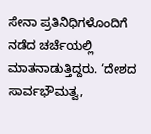ಸೇನಾ ಪ್ರತಿನಿಧಿಗಳೊಂದಿಗೆ ನಡೆದ ಚರ್ಚೆಯಲ್ಲಿ ಮಾತನಾಡುತ್ತಿದ್ದರು. ‘ದೇಶದ ಸಾರ್ವಭೌಮತ್ವ,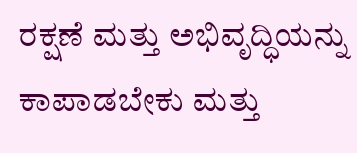ರಕ್ಷಣೆ ಮತ್ತು ಅಭಿವೃದ್ಧಿಯನ್ನು ಕಾಪಾಡಬೇಕು ಮತ್ತು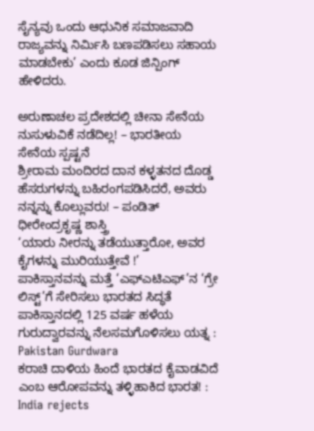ಸೈನ್ಯವು ಒಂದು ಆಧುನಿಕ ಸಮಾಜವಾದಿ ರಾಜ್ಯವನ್ನು ನಿರ್ಮಿಸಿ ಬಣಪಡಿಸಲು ಸಹಾಯ ಮಾಡಬೇಕು’ ಎಂದು ಕೂಡ ಜಿನ್ಪಿಂಗ್ ಹೇಳಿದರು.

ಅರುಣಾಚಲ ಪ್ರದೇಶದಲ್ಲಿ ಚೀನಾ ಸೇನೆಯ ನುಸುಳುವಿಕೆ ನಡೆದಿಲ್ಲ! – ಭಾರತೀಯ ಸೇನೆಯ ಸ್ಪಷ್ಟನೆ
ಶ್ರೀರಾಮ ಮಂದಿರದ ದಾನ ಕಳ್ಳತನದ ದೊಡ್ಡ ಹೆಸರುಗಳನ್ನು ಬಹಿರಂಗಪಡಿಸಿದರೆ, ಅವರು ನನ್ನನ್ನು ಕೊಲ್ಲುವರು! – ಪಂಡಿತ್ ಧೀರೇಂದ್ರಕೃಷ್ಣ ಶಾಸ್ತ್ರಿ
‘ಯಾರು ನೀರನ್ನು ತಡೆಯುತ್ತಾರೋ, ಅವರ ಕೈಗಳನ್ನು ಮುರಿಯುತ್ತೇವೆ !’
ಪಾಕಿಸ್ತಾನವನ್ನು ಮತ್ತೆ ‘ಎಫ್ಎಟಿಎಫ್’ನ ‘ಗ್ರೇ ಲಿಸ್ಟ್’ಗೆ ಸೇರಿಸಲು ಭಾರತದ ಸಿದ್ಧತೆ
ಪಾಕಿಸ್ತಾನದಲ್ಲಿ 125 ವರ್ಷ ಹಳೆಯ ಗುರುದ್ವಾರವನ್ನು ನೆಲಸಮಗೊಳಿಸಲು ಯತ್ನ : Pakistan Gurdwara
ಕರಾಚಿ ದಾಳಿಯ ಹಿಂದೆ ಭಾರತದ ಕೈವಾಡವಿದೆ ಎಂಬ ಆರೋಪವನ್ನು ತಳ್ಳಿಹಾಕಿದ ಭಾರತ! : India rejects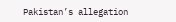Pakistan’s allegation